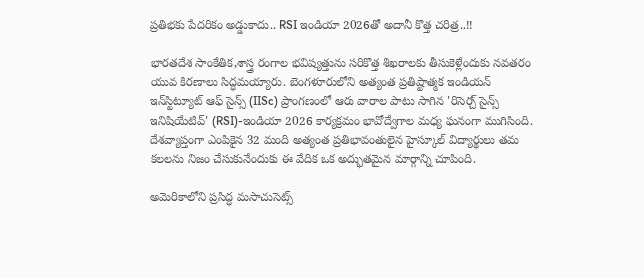ప్రతిభకు పేదరికం అడ్డుకాదు.. RSI ఇండియా 2026తో అదానీ కొత్త చరిత్ర..!!

భారతదేశ సాంకేతిక,శాస్త్ర రంగాల భవిష్యత్తును సరికొత్త శిఖరాలకు తీసుకెళ్లేందుకు నవతరం యువ కిరణాలు సిద్ధమయ్యారు. బెంగళూరులోని అత్యంత ప్రతిష్టాత్మక ఇండియన్ ఇన్‌స్టిట్యూట్ ఆఫ్ సైన్స్ (IISc) ప్రాంగణంలో ఆరు వారాల పాటు సాగిన 'రిసెర్చ్ సైన్స్ ఇనిషియేటివ్' (RSI)-ఇండియా 2026 కార్యక్రమం భావోద్వేగాల మధ్య ఘనంగా ముగిసింది. దేశవ్యాప్తంగా ఎంపికైన 32 మంది అత్యంత ప్రతిభావంతులైన హైస్కూల్ విద్యార్థులు తమ కలలను నిజం చేసుకునేందుకు ఈ వేదిక ఒక అద్భుతమైన మార్గాన్ని చూపింది.

అమెరికాలోని ప్రసిద్ధ మసాచుసెట్స్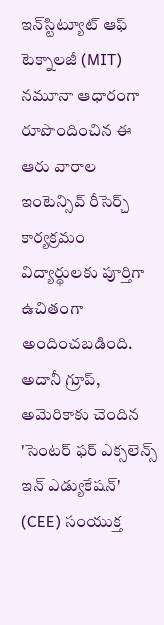ఇన్‌స్టిట్యూట్ ఆఫ్ టెక్నాలజీ (MIT) నమూనా ఆధారంగా రూపొందించిన ఈ ఆరు వారాల ఇంటెన్సివ్ రీసెర్చ్ కార్యక్రమం విద్యార్థులకు పూర్తిగా ఉచితంగా అందించబడింది. అదానీ గ్రూప్, అమెరికాకు చెందిన 'సెంటర్ ఫర్ ఎక్సలెన్స్ ఇన్ ఎడ్యుకేషన్' (CEE) సంయుక్త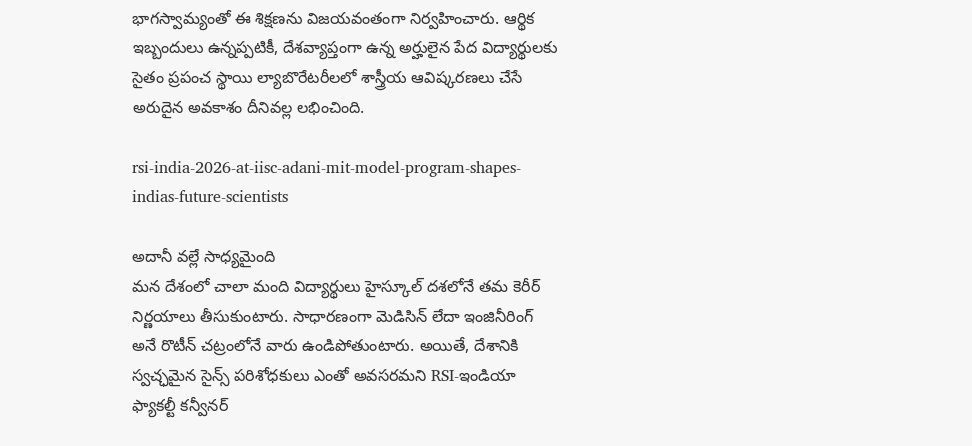భాగస్వామ్యంతో ఈ శిక్షణను విజయవంతంగా నిర్వహించారు. ఆర్థిక ఇబ్బందులు ఉన్నప్పటికీ, దేశవ్యాప్తంగా ఉన్న అర్హులైన పేద విద్యార్థులకు సైతం ప్రపంచ స్థాయి ల్యాబొరేటరీలలో శాస్త్రీయ ఆవిష్కరణలు చేసే అరుదైన అవకాశం దీనివల్ల లభించింది.

rsi-india-2026-at-iisc-adani-mit-model-program-shapes-indias-future-scientists

అదానీ వల్లే సాధ్యమైంది
మన దేశంలో చాలా మంది విద్యార్థులు హైస్కూల్ దశలోనే తమ కెరీర్ నిర్ణయాలు తీసుకుంటారు. సాధారణంగా మెడిసిన్ లేదా ఇంజినీరింగ్ అనే రొటీన్ చట్రంలోనే వారు ఉండిపోతుంటారు. అయితే, దేశానికి స్వచ్ఛమైన సైన్స్ పరిశోధకులు ఎంతో అవసరమని RSI-ఇండియా ఫ్యాకల్టీ కన్వీనర్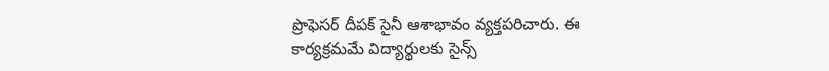ప్రొఫెసర్ దీపక్ సైనీ ఆశాభావం వ్యక్తపరిచారు. ఈ కార్యక్రమమే విద్యార్థులకు సైన్స్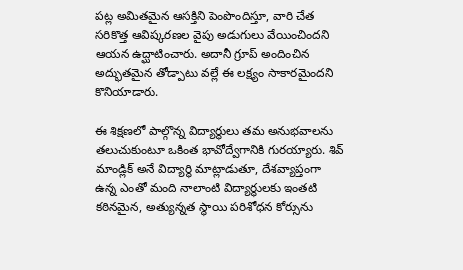పట్ల అమితమైన ఆసక్తిని పెంపొందిస్తూ, వారి చేత సరికొత్త ఆవిష్కరణల వైపు అడుగులు వేయించిందని ఆయన ఉద్ఘాటించారు. అదానీ గ్రూప్ అందించిన అద్భుతమైన తోడ్పాటు వల్లే ఈ లక్ష్యం సాకారమైందని కొనియాడారు.

ఈ శిక్షణలో పాల్గొన్న విద్యార్థులు తమ అనుభవాలను తలుచుకుంటూ ఒకింత భావోద్వేగానికి గురయ్యారు. శివ్ మాండ్లిక్ అనే విద్యార్థి మాట్లాడుతూ, దేశవ్యాప్తంగా ఉన్న ఎంతో మంది నాలాంటి విద్యార్థులకు ఇంతటి కఠినమైన, అత్యున్నత స్థాయి పరిశోధన కోర్సును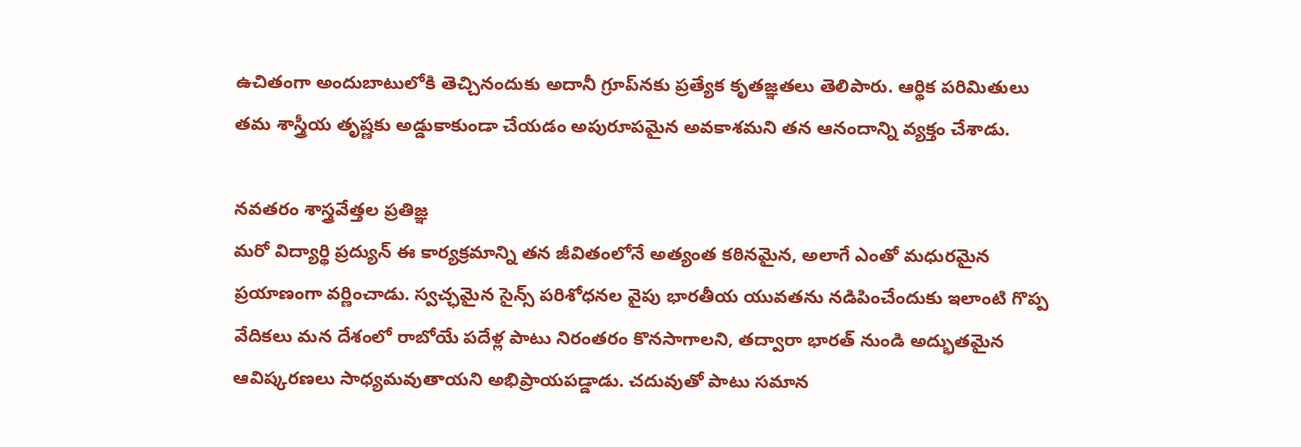ఉచితంగా అందుబాటులోకి తెచ్చినందుకు అదానీ గ్రూప్‌నకు ప్రత్యేక కృతజ్ఞతలు తెలిపారు. ఆర్థిక పరిమితులు తమ శాస్త్రీయ తృష్ణకు అడ్డుకాకుండా చేయడం అపురూపమైన అవకాశమని తన ఆనందాన్ని వ్యక్తం చేశాడు.

నవతరం శాస్త్రవేత్తల ప్రతిజ్ఞ
మరో విద్యార్థి ప్రద్యున్ ఈ కార్యక్రమాన్ని తన జీవితంలోనే అత్యంత కఠినమైన, అలాగే ఎంతో మధురమైన ప్రయాణంగా వర్ణించాడు. స్వచ్ఛమైన సైన్స్ పరిశోధనల వైపు భారతీయ యువతను నడిపించేందుకు ఇలాంటి గొప్ప వేదికలు మన దేశంలో రాబోయే పదేళ్ల పాటు నిరంతరం కొనసాగాలని, తద్వారా భారత్ నుండి అద్భుతమైన ఆవిష్కరణలు సాధ్యమవుతాయని అభిప్రాయపడ్డాడు. చదువుతో పాటు సమాన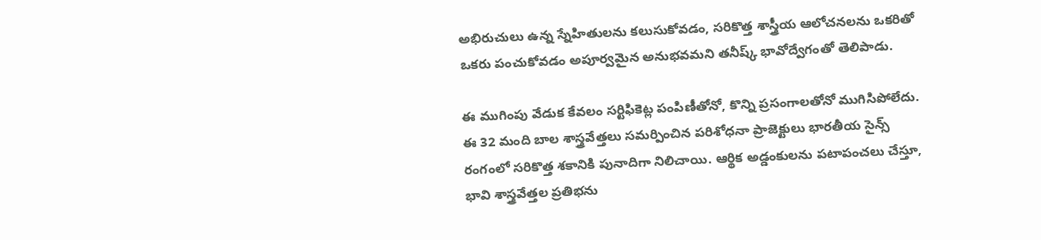అభిరుచులు ఉన్న స్నేహితులను కలుసుకోవడం, సరికొత్త శాస్త్రీయ ఆలోచనలను ఒకరితో ఒకరు పంచుకోవడం అపూర్వమైన అనుభవమని తనీష్క్ భావోద్వేగంతో తెలిపాడు.

ఈ ముగింపు వేడుక కేవలం సర్టిఫికెట్ల పంపిణీతోనో, కొన్ని ప్రసంగాలతోనో ముగిసిపోలేదు. ఈ 32 మంది బాల శాస్త్రవేత్తలు సమర్పించిన పరిశోధనా ప్రాజెక్టులు భారతీయ సైన్స్ రంగంలో సరికొత్త శకానికి పునాదిగా నిలిచాయి. ఆర్థిక అడ్డంకులను పటాపంచలు చేస్తూ, భావి శాస్త్రవేత్తల ప్రతిభను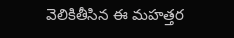వెలికితీసిన ఈ మహత్తర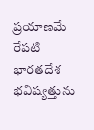ప్రయాణమే రేపటి భారతదేశ భవిష్యత్తును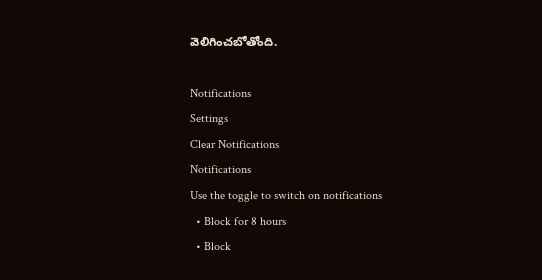వెలిగించబోతోంది.

Notifications
Settings
Clear Notifications
Notifications
Use the toggle to switch on notifications
  • Block for 8 hours
  • Block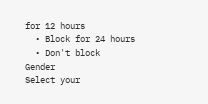for 12 hours
  • Block for 24 hours
  • Don't block
Gender
Select your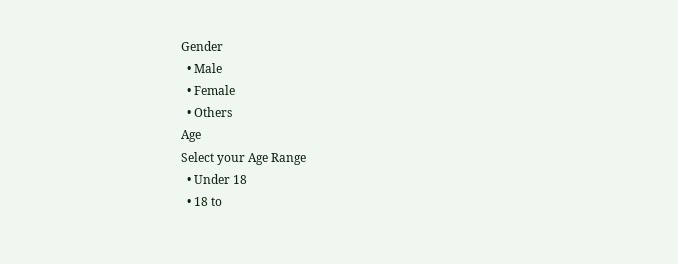Gender
  • Male
  • Female
  • Others
Age
Select your Age Range
  • Under 18
  • 18 to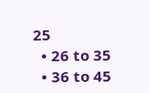25
  • 26 to 35
  • 36 to 45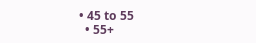• 45 to 55
  • 55+